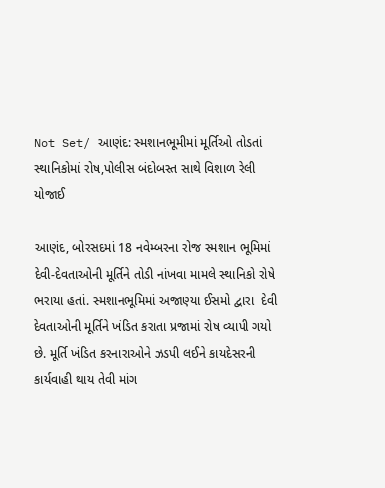Not Set/ આણંદ: સ્મશાનભૂમીમાં મૂર્તિઓ તોડતાં સ્થાનિકોમાં રોષ,પોલીસ બંદોબસ્ત સાથે વિશાળ રેલી યોજાઈ

આણંદ, બોરસદમાં 18 નવેમ્બરના રોજ સ્મશાન ભૂમિમાં દેવી-દેવતાઓની મૂર્તિને તોડી નાંખવા મામલે સ્થાનિકો રોષે ભરાયા હતાં. સ્મશાનભૂમિમાં અજાણ્યા ઈસમો દ્વારા  દેવી દેવતાઓની મૂર્તિને ખંડિત કરાતા પ્રજામાં રોષ વ્યાપી ગયો છે. મૂર્તિ ખંડિત કરનારાઓને ઝડપી લઈને કાયદેસરની કાર્યવાહી થાય તેવી માંગ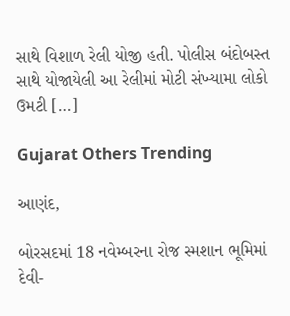સાથે વિશાળ રેલી યોજી હતી. પોલીસ બંદોબસ્ત સાથે યોજાયેલી આ રેલીમાં મોટી સંખ્યામા લોકો ઉમટી […]

Gujarat Others Trending

આણંદ,

બોરસદમાં 18 નવેમ્બરના રોજ સ્મશાન ભૂમિમાં દેવી-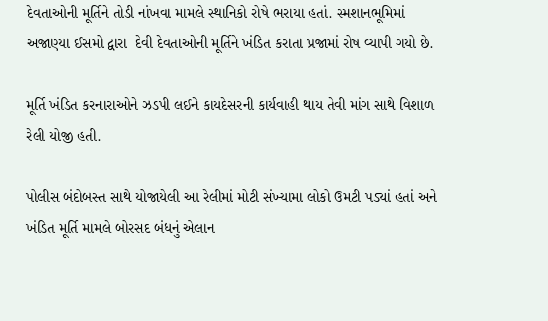દેવતાઓની મૂર્તિને તોડી નાંખવા મામલે સ્થાનિકો રોષે ભરાયા હતાં. સ્મશાનભૂમિમાં અજાણ્યા ઈસમો દ્વારા  દેવી દેવતાઓની મૂર્તિને ખંડિત કરાતા પ્રજામાં રોષ વ્યાપી ગયો છે.

મૂર્તિ ખંડિત કરનારાઓને ઝડપી લઈને કાયદેસરની કાર્યવાહી થાય તેવી માંગ સાથે વિશાળ રેલી યોજી હતી.

પોલીસ બંદોબસ્ત સાથે યોજાયેલી આ રેલીમાં મોટી સંખ્યામા લોકો ઉમટી પડ્યાં હતાં અને ખંડિત મૂર્તિ મામલે બોરસદ બંધનું એલાન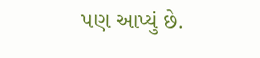પણ આપ્યું છે.